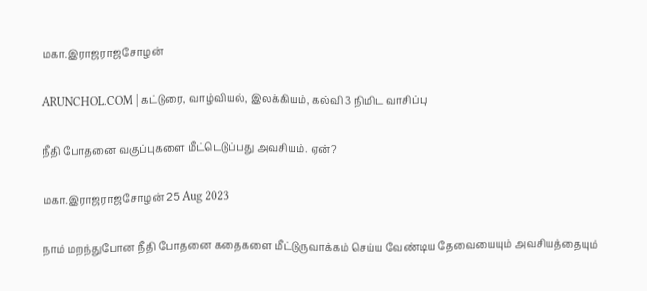மகா.இராஜராஜசோழன்

ARUNCHOL.COM | கட்டுரை, வாழ்வியல், இலக்கியம், கல்வி 3 நிமிட வாசிப்பு

நீதி போதனை வகுப்புகளை மீட்டெடுப்பது அவசியம். ஏன்?

மகா.இராஜராஜசோழன் 25 Aug 2023

நாம் மறந்துபோன நீதி போதனை கதைகளை மீட்டுருவாக்கம் செய்ய வேண்டிய தேவையையும் அவசியத்தையும்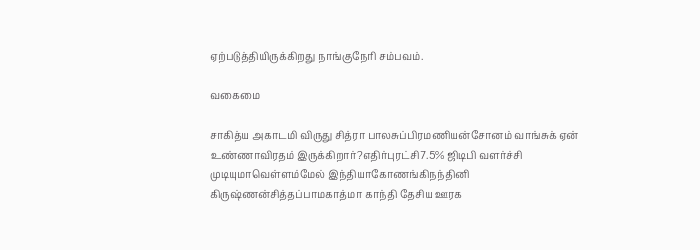ஏற்படுத்தியிருக்கிறது நாங்குநேரி சம்பவம்.

வகைமை

சாகித்ய அகாடமி விருது சித்ரா பாலசுப்பிரமணியன்சோனம் வாங்சுக் ஏன் உண்ணாவிரதம் இருக்கிறார்?எதிர்புரட்சி7.5% ஜிடிபி வளர்ச்சி முடியுமாவெள்ளம்மேல் இந்தியாகோணங்கிநந்தினி கிருஷ்ணன்சித்தப்பாமகாத்மா காந்தி தேசிய ஊரக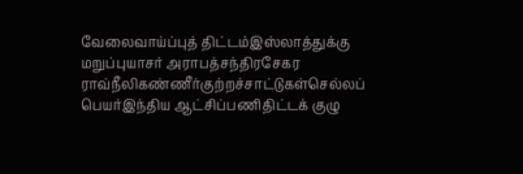வேலைவாய்ப்புத் திட்டம்இஸ்லாத்துக்கு மறுப்புயாசர் அராபத்சந்திரசேகர ராவ்நீலிகண்ணீர்குற்றச்சாட்டுகள்செல்லப் பெயர்இந்திய ஆட்சிப்பணிதிட்டக் குழு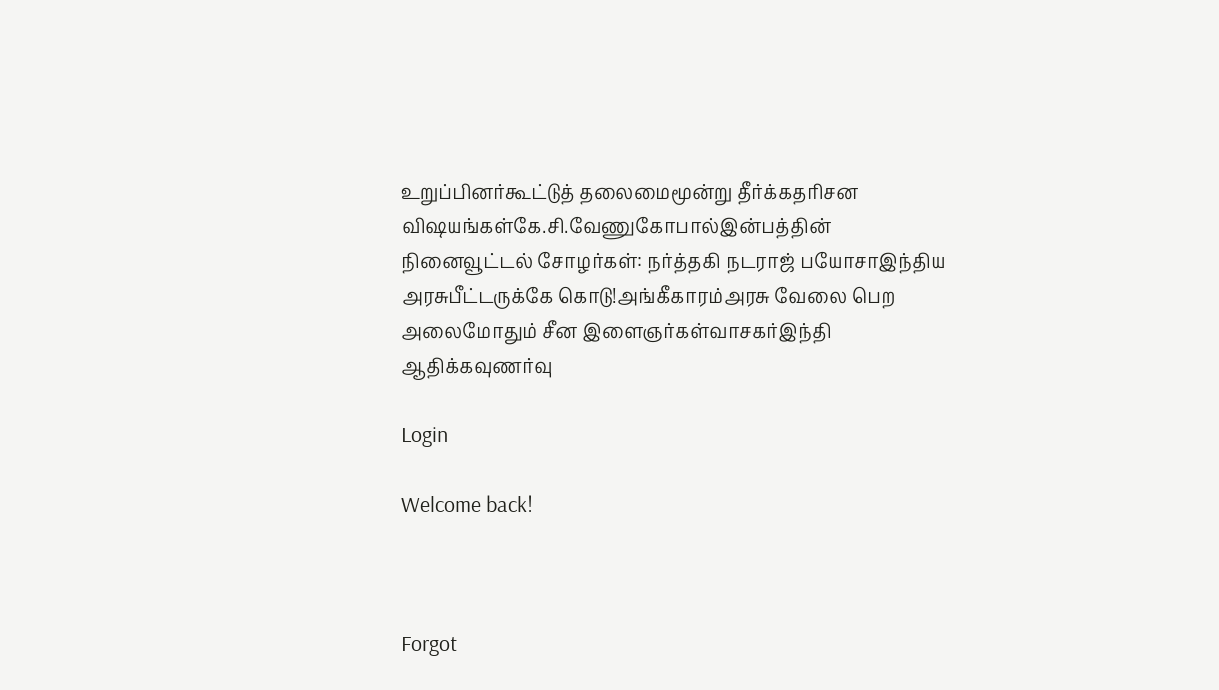உறுப்பினர்கூட்டுத் தலைமைமூன்று தீர்க்கதரிசன விஷயங்கள்கே.சி.வேணுகோபால்இன்பத்தின் நினைவூட்டல் சோழர்கள்: நர்த்தகி நடராஜ் பயோசாஇந்திய அரசுபீட்டருக்கே கொடு!அங்கீகாரம்அரசு வேலை பெற அலைமோதும் சீன இளைஞர்கள்வாசகர்இந்தி ஆதிக்கவுணர்வு

Login

Welcome back!



Forgot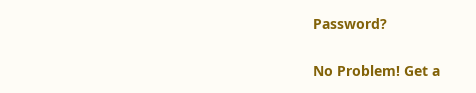Password?

No Problem! Get a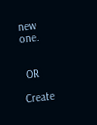new one.


 OR

Create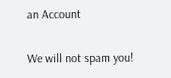an Account

We will not spam you!